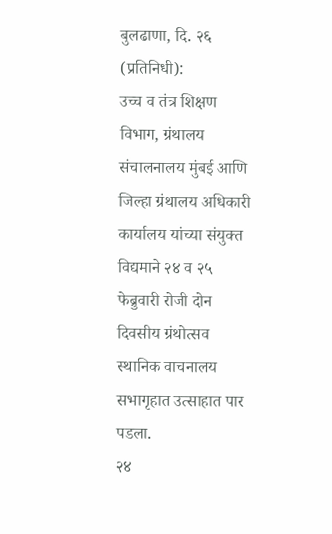बुलढाणा, दि. २६ (प्रतिनिधी):
उच्च व तंत्र शिक्षण विभाग, ग्रंथालय संचालनालय मुंबई आणि जिल्हा ग्रंथालय अधिकारी कार्यालय यांच्या संयुक्त विद्यमाने २४ व २५ फेब्रुवारी रोजी दोन दिवसीय ग्रंथोत्सव स्थानिक वाचनालय सभागृहात उत्साहात पार पडला.
२४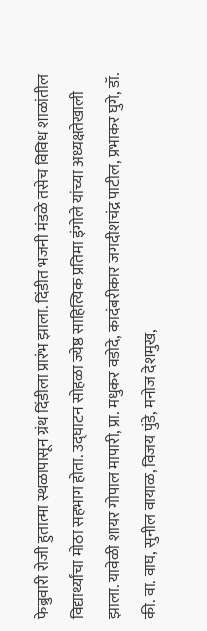फेब्रुवारी रोजी हुतात्मा स्थळापासून ग्रंथ दिंडीला प्रारंभ झाला. दिंडीत भजनी मंडळे तसेच विविध शाळांतील विद्यार्थ्यांचा मोठा सहभाग होता. उद्घाटन सोहळा ज्येष्ठ साहित्यिक प्रतिमा इंगोले यांच्या अध्यक्षतेखाली झाला. यावेळी शायर गोपाल मापारी, प्रा. मधुकर वडोदे, कादंबरीकार जगदीशचंद्र पाटील, प्रभाकर घुगे, डॉ. की. वा. वाघ, सुनील वायाळ, विजय पुंडे, मनोज देशमुख,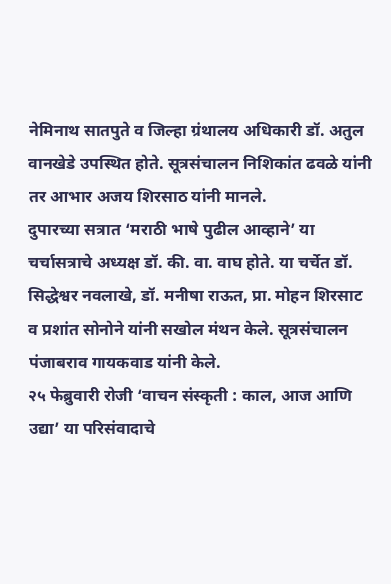नेमिनाथ सातपुते व जिल्हा ग्रंथालय अधिकारी डॉ. अतुल वानखेडे उपस्थित होते. सूत्रसंचालन निशिकांत ढवळे यांनी तर आभार अजय शिरसाठ यांनी मानले.
दुपारच्या सत्रात ‘मराठी भाषे पुढील आव्हाने’ या चर्चासत्राचे अध्यक्ष डॉ. की. वा. वाघ होते. या चर्चेत डॉ. सिद्धेश्वर नवलाखे, डॉ. मनीषा राऊत, प्रा. मोहन शिरसाट व प्रशांत सोनोने यांनी सखोल मंथन केले. सूत्रसंचालन पंजाबराव गायकवाड यांनी केले.
२५ फेब्रुवारी रोजी ‘वाचन संस्कृती : काल, आज आणि उद्या’ या परिसंवादाचे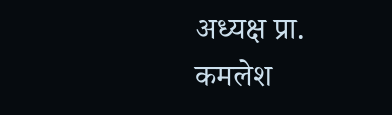अध्यक्ष प्रा. कमलेश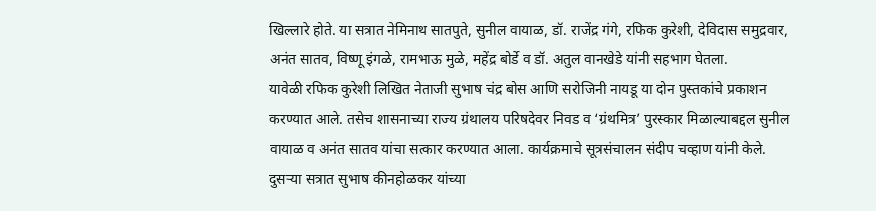खिल्लारे होते. या सत्रात नेमिनाथ सातपुते, सुनील वायाळ, डॉ. राजेंद्र गंगे, रफिक कुरेशी, देविदास समुद्रवार, अनंत सातव, विष्णू इंगळे, रामभाऊ मुळे, महेंद्र बोर्डे व डॉ. अतुल वानखेडे यांनी सहभाग घेतला.
यावेळी रफिक कुरेशी लिखित नेताजी सुभाष चंद्र बोस आणि सरोजिनी नायडू या दोन पुस्तकांचे प्रकाशन करण्यात आले. तसेच शासनाच्या राज्य ग्रंथालय परिषदेवर निवड व ‘ग्रंथमित्र’ पुरस्कार मिळाल्याबद्दल सुनील वायाळ व अनंत सातव यांचा सत्कार करण्यात आला. कार्यक्रमाचे सूत्रसंचालन संदीप चव्हाण यांनी केले.
दुसऱ्या सत्रात सुभाष कीनहोळकर यांच्या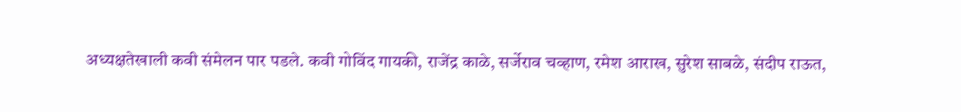अध्यक्षतेखाली कवी संमेलन पार पडले. कवी गोविंद गायकी, राजेंद्र काळे, सर्जेराव चव्हाण, रमेश आराख, सुरेश साबळे, संदीप राऊत,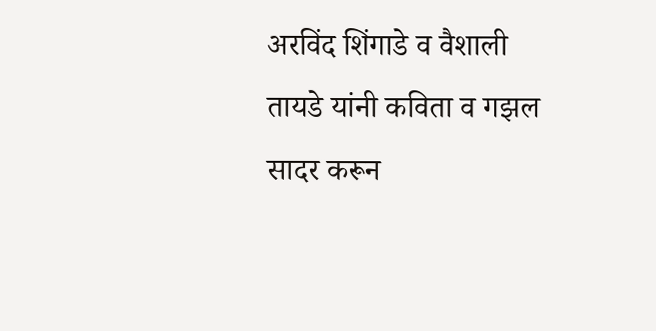अरविंद शिंगाडे व वैशाली तायडे यांनी कविता व गझल सादर करून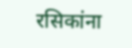रसिकांना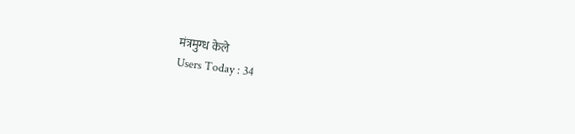मंत्रमुग्ध केले
Users Today : 34